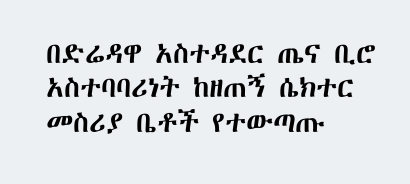በድሬዳዋ አስተዳደር ጤና ቢሮ አስተባባሪነት ከዘጠኝ ሴክተር መስሪያ ቤቶች የተውጣጡ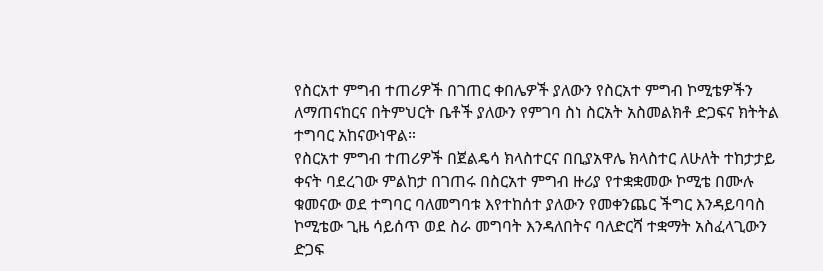የስርአተ ምግብ ተጠሪዎች በገጠር ቀበሌዎች ያለውን የስርአተ ምግብ ኮሚቴዎችን ለማጠናከርና በትምህርት ቤቶች ያለውን የምገባ ስነ ስርአት አስመልክቶ ድጋፍና ክትትል ተግባር አከናውነዋል።
የስርአተ ምግብ ተጠሪዎች በጀልዴሳ ክላስተርና በቢያአዋሌ ክላስተር ለሁለት ተከታታይ ቀናት ባደረገው ምልከታ በገጠሩ በስርአተ ምግብ ዙሪያ የተቋቋመው ኮሚቴ በሙሉ ቁመናው ወደ ተግባር ባለመግባቱ እየተከሰተ ያለውን የመቀንጨር ችግር እንዳይባባስ ኮሚቴው ጊዜ ሳይሰጥ ወደ ስራ መግባት እንዳለበትና ባለድርሻ ተቋማት አስፈላጊውን ድጋፍ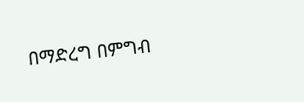በማድረግ በምግብ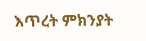እጥረት ምክንያት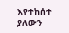እየተከሰተ ያለውን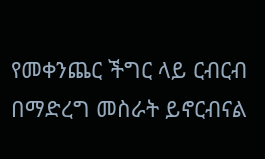የመቀንጨር ችግር ላይ ርብርብ በማድረግ መስራት ይኖርብናል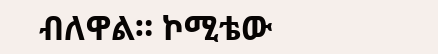ብለዋል። ኮሚቴው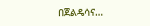በጀልዴሳና…